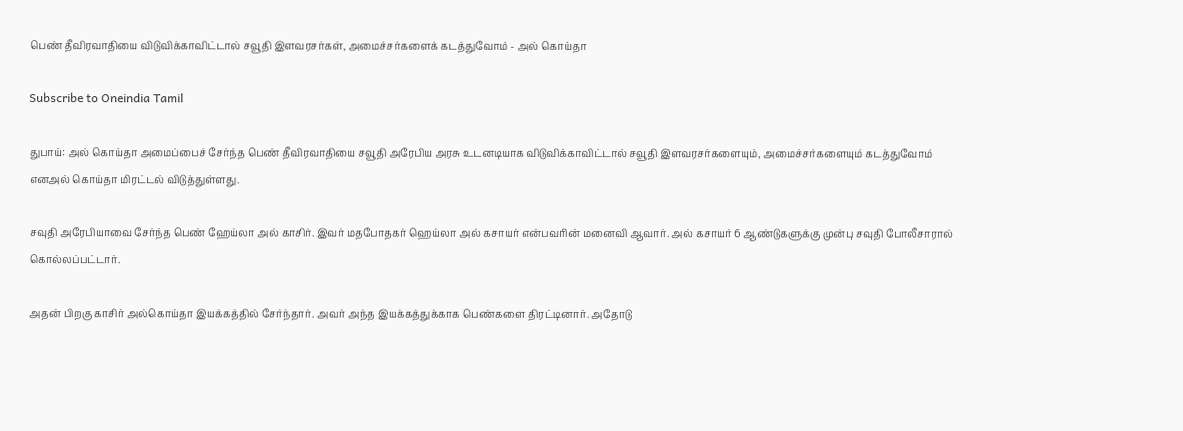பெண் தீவிரவாதியை விடுவிக்காவிட்டால் சவூதி இளவரசர்கள், அமைச்சர்களைக் கடத்துவோம் - அல் கொய்தா

Subscribe to Oneindia Tamil

துபாய்: அல் கொய்தா அமைப்பைச் சேர்ந்த பெண் தீவிரவாதியை சவூதி அரேபிய அரசு உடனடியாக விடுவிக்காவிட்டால் சவூதி இளவரசர்களையும், அமைச்சர்களையும் கடத்துவோம் எனஅல் கொய்தா மிரட்டல் விடுத்துள்ளது.

சவுதி அரேபியாவை சேர்ந்த பெண் ஹேய்லா அல் காசிர். இவர் மதபோதகர் ஹெய்லா அல் கசாயர் என்பவரின் மனைவி ஆவார். அல் கசாயர் 6 ஆண்டுகளுக்கு முன்பு சவுதி போலீசாரால் கொல்லப்பட்டார்.

அதன் பிறகு காசிர் அல்கொய்தா இயக்கத்தில் சேர்ந்தார். அவர் அந்த இயக்கத்துக்காக பெண்களை திரட்டினார். அதோடு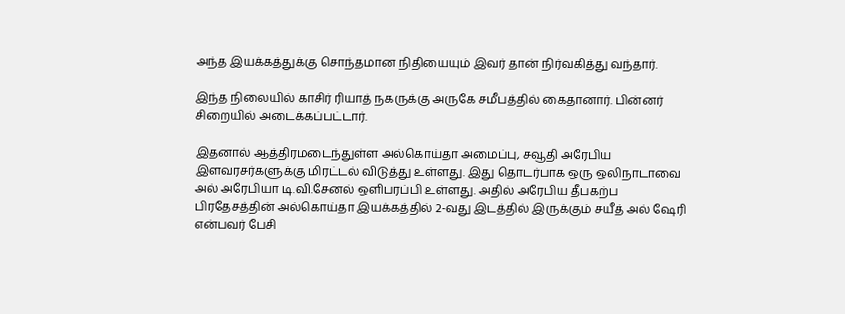அந்த இயக்கத்துக்கு சொந்தமான நிதியையும் இவர் தான் நிர்வகித்து வந்தார்.

இந்த நிலையில் காசிர் ரியாத் நகருக்கு அருகே சமீபத்தில் கைதானார். பின்னர் சிறையில் அடைக்கப்பட்டார்.

இதனால் ஆத்திரமடைந்துள்ள அல்கொய்தா அமைப்பு, சவூதி அரேபிய இளவரசர்களுக்கு மிரட்டல் விடுத்து உள்ளது. இது தொடர்பாக ஒரு ஒலிநாடாவை அல் அரேபியா டி.வி.சேனல் ஒளிபரப்பி உள்ளது. அதில் அரேபிய தீபகற்ப பிரதேசத்தின் அல்கொய்தா இயக்கத்தில் 2-வது இடத்தில் இருக்கும் சயீத் அல் ஷேரி என்பவர் பேசி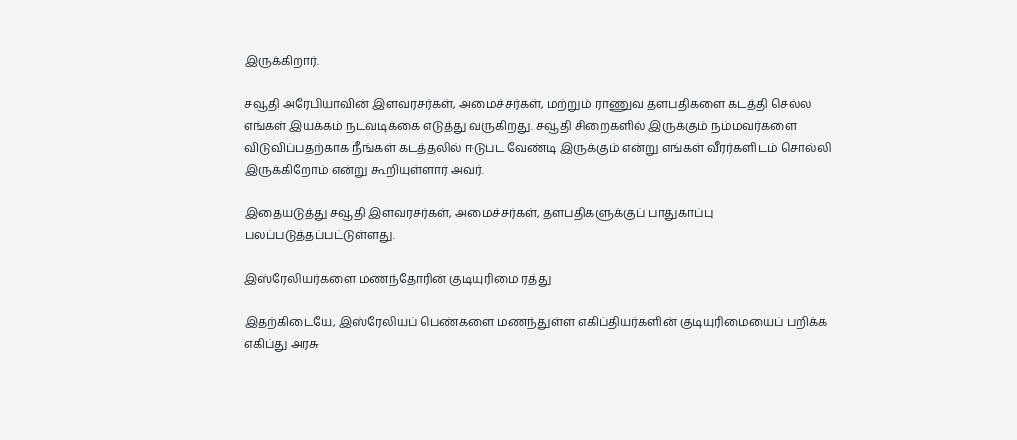இருக்கிறார்.

சவூதி அரேபியாவின் இளவரசர்கள், அமைச்சர்கள், மற்றும் ராணுவ தளபதிகளை கடத்தி செல்ல எங்கள் இயக்கம் நடவடிக்கை எடுத்து வருகிறது. சவூதி சிறைகளில் இருக்கும் நம்மவர்களை விடுவிப்பதற்காக நீங்கள் கடத்தலில் ஈடுபட வேண்டி இருக்கும் என்று எங்கள் வீரர்களிடம் சொல்லி இருக்கிறோம் என்று கூறியுள்ளார் அவர்.

இதையடுத்து சவூதி இளவரசர்கள், அமைச்சர்கள், தளபதிகளுக்குப் பாதுகாப்பு பலப்படுத்தப்பட்டுள்ளது.

இஸ்ரேலியர்களை மணந்தோரின் குடியுரிமை ரத்து

இதற்கிடையே, இஸ்ரேலியப் பெண்களை மணந்துள்ள எகிப்தியர்களின் குடியுரிமையைப் பறிக்க எகிப்து அரசு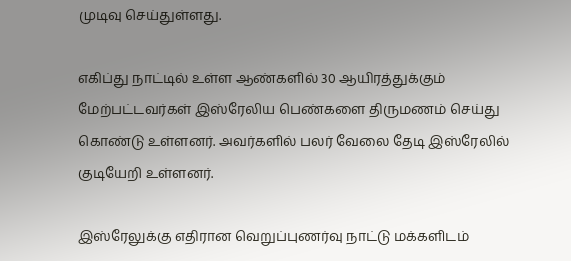முடிவு செய்துள்ளது.

எகிப்து நாட்டில் உள்ள ஆண்களில் 30 ஆயிரத்துக்கும் மேற்பட்டவர்கள் இஸ்ரேலிய பெண்களை திருமணம் செய்து கொண்டு உள்ளனர். அவர்களில் பலர் வேலை தேடி இஸ்ரேலில் குடியேறி உள்ளனர்.

இஸ்ரேலுக்கு எதிரான வெறுப்புணர்வு நாட்டு மக்களிடம்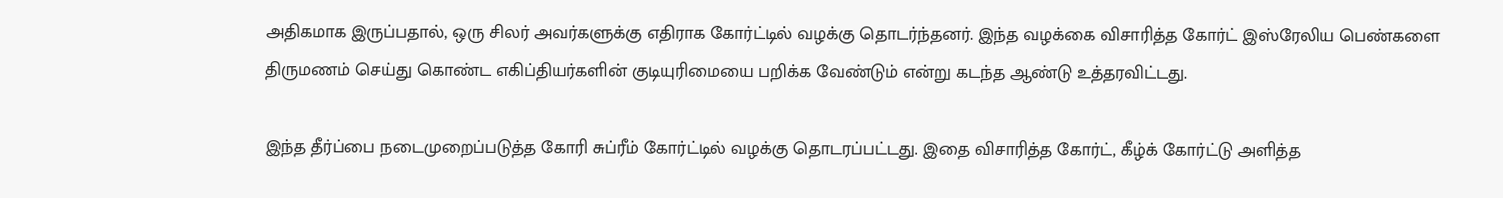அதிகமாக இருப்பதால், ஒரு சிலர் அவர்களுக்கு எதிராக கோர்ட்டில் வழக்கு தொடர்ந்தனர். இந்த வழக்கை விசாரித்த கோர்ட் இஸ்ரேலிய பெண்களை திருமணம் செய்து கொண்ட எகிப்தியர்களின் குடியுரிமையை பறிக்க வேண்டும் என்று கடந்த ஆண்டு உத்தரவிட்டது.

இந்த தீர்ப்பை நடைமுறைப்படுத்த கோரி சுப்ரீம் கோர்ட்டில் வழக்கு தொடரப்பட்டது. இதை விசாரித்த கோர்ட், கீழ்க் கோர்ட்டு அளித்த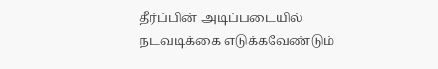தீர்ப்பின் அடிப்படையில் நடவடிக்கை எடுக்கவேண்டும்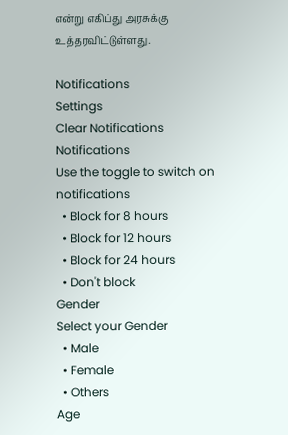என்று எகிப்து அரசுக்கு உத்தரவிட்டுள்ளது.

Notifications
Settings
Clear Notifications
Notifications
Use the toggle to switch on notifications
  • Block for 8 hours
  • Block for 12 hours
  • Block for 24 hours
  • Don't block
Gender
Select your Gender
  • Male
  • Female
  • Others
Age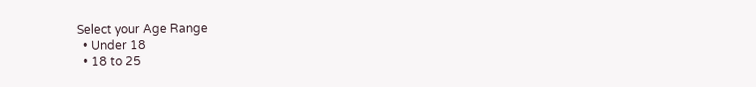Select your Age Range
  • Under 18
  • 18 to 25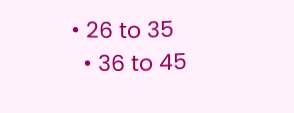• 26 to 35
  • 36 to 45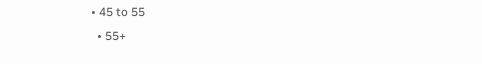• 45 to 55
  • 55+